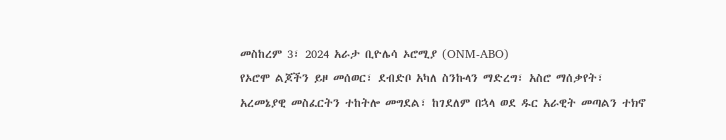መስከረም 3፣ 2024 አራታ ቢዮሌሳ ኦሮሚያ (ONM-ABO)
የኦሮሞ ልጆችን ይዞ መሰወር፣ ደብድቦ አካለ ስንኩላን ማድረግ፣ አስሮ ማሰቃየት፣ አረመኔያዊ መስፈርትን ተከትሎ መግደል፣ ከገደለም በኋላ ወደ ዱር አራዊት መጣልን ተክኖ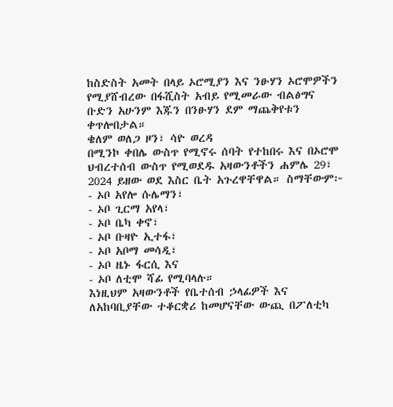ከስድስት አመት በላይ ኦሮሚያን እና ንፁሃን ኦሮሞዎችን የሚያሸብረው በፋሺስት አብይ የሚመራው ብልፅግና ቡድን አሁንም እጁን በንፁሃን ደም ማጨቅየቱን ቀጥሎበታል።
ቄለም ወለጋ ዞን፣ ሳዮ ወረዳ
በሚንኮ ቀበሌ ውስጥ የሚኖሩ ሰባት የተከበሩ እና በኦሮሞ ህብረተሰብ ውስጥ የሚወደዱ አዛውንቶችን ሐምሌ 29፣ 2024 ይዘው ወደ እስር ቤት አጉረዋቸዋል። ስማቸውም፦
- ኦቦ አየሎ ሱሌማን፣
- ኦቦ ጊርማ አየላ፣
- ኦቦ ቤካ ቀኖ፣
- ኦቦ ቡዛዮ ኢተፋ፣
- ኦቦ አቦማ መሳዲ፣
- ኦቦ ዜኑ ፋርሲ እና
- ኦቦ ለቲሞ ሻፊ የሚባላሉ።
እነዚህም አዛውንቶች የቤተሰብ ኃላፊዎች እና ለአከባቢያቸው ተቆርቋሪ ከመሆናቸው ውጪ በፖለቲካ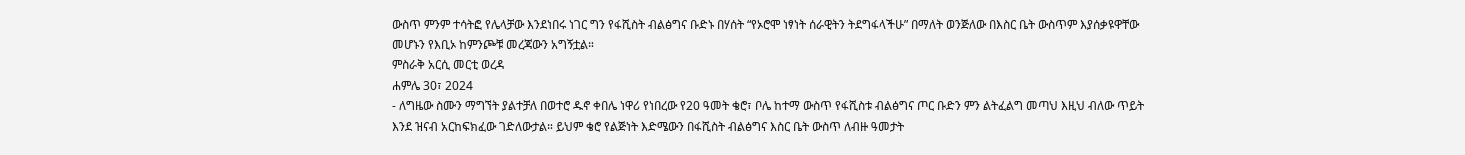ውስጥ ምንም ተሳትፎ የሌላቻው እንደነበሩ ነገር ግን የፋሺስት ብልፅግና ቡድኑ በሃሰት “የኦሮሞ ነፃነት ሰራዊትን ትደግፋላችሁ” በማለት ወንጅለው በእስር ቤት ውስጥም እያሰቃዩዋቸው መሆኑን የእቢኦ ከምንጮቹ መረጃውን አግኝቷል።
ምስራቅ አርሲ መርቲ ወረዳ
ሐምሌ 30፣ 2024
- ለግዜው ስሙን ማግኘት ያልተቻለ በወተሮ ዱኖ ቀበሌ ነዋሪ የነበረው የ20 ዓመት ቄሮ፣ ቦሌ ከተማ ውስጥ የፋሺስቱ ብልፅግና ጦር ቡድን ምን ልትፈልግ መጣህ እዚህ ብለው ጥይት እንደ ዝናብ አርከፍክፈው ገድለውታል። ይህም ቄሮ የልጅነት እድሜውን በፋሺስት ብልፅግና እስር ቤት ውስጥ ለብዙ ዓመታት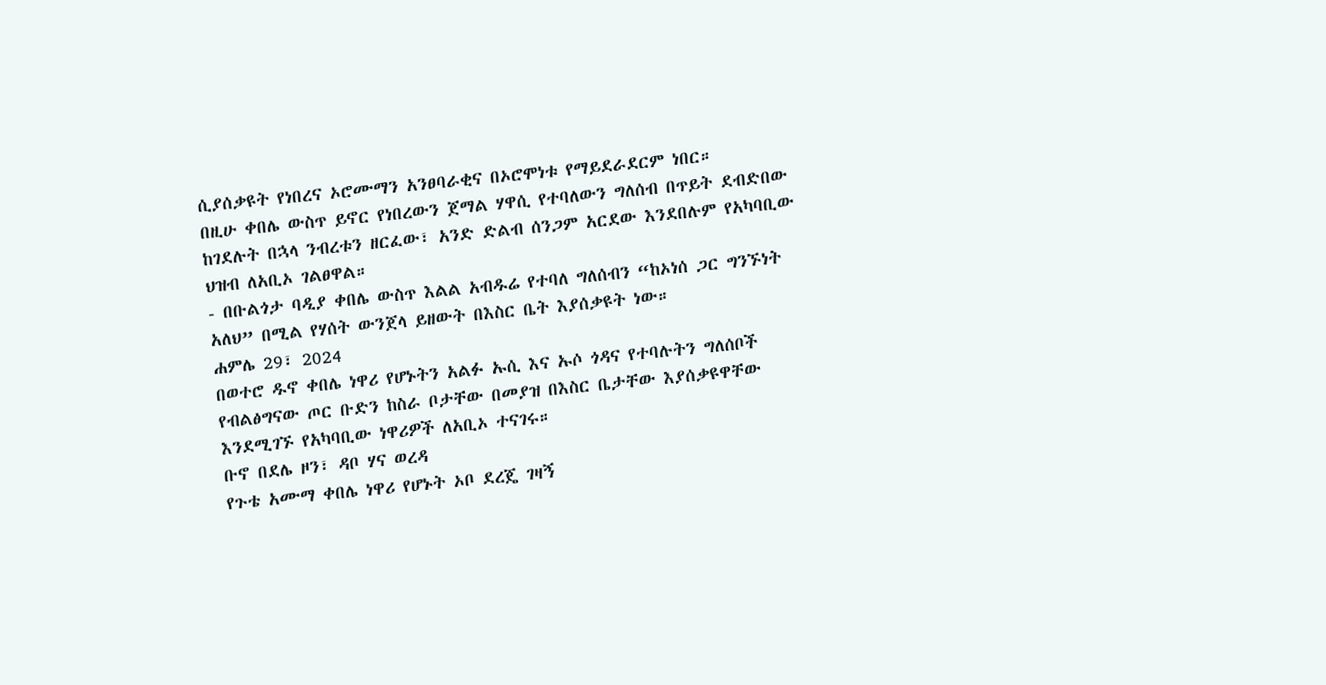ሲያሰቃዩት የነበረና ኦሮሙማን አንፀባራቂና በኦሮሞነቱ የማይደራደርም ነበር።
በዚሁ ቀበሌ ውስጥ ይኖር የነበረውን ጀማል ሃዋሲ የተባለውን ግለሰብ በጥይት ደብድበው ከገደሉት በኋላ ንብረቱን ዘርፈው፣ አንድ ድልብ ሰንጋም አርደው እንደበሉም የአካባቢው ህዝብ ለአቢኦ ገልፀዋል።
- በቡልጎታ ባዲያ ቀበሌ ውስጥ እልል አብዱሬ የተባለ ግለሰብን “ከኦነሰ ጋር ግንኙነት አለህ” በሚል የሃሰት ውንጀላ ይዘውት በእስር ቤት እያሰቃዩት ነው።
ሐምሌ 29፣ 2024
በወተሮ ዱኖ ቀበሌ ነዋሪ የሆኑትን አልፉ ኡሲ እና ኡሶ ጎዳና የተባሉትን ግለሰቦች የብልፅግናው ጦር ቡድን ከስራ ቦታቸው በመያዝ በእስር ቤታቸው እያሰቃዩዋቸው እንደሚገኙ የአካባቢው ነዋሪዎች ለአቢኦ ተናገሩ።
ቡኖ በደሌ ዞን፣ ዳቦ ሃና ወረዳ
የጉቴ አሙማ ቀበሌ ነዋሪ የሆኑት ኦቦ ደረጄ ገዛኝ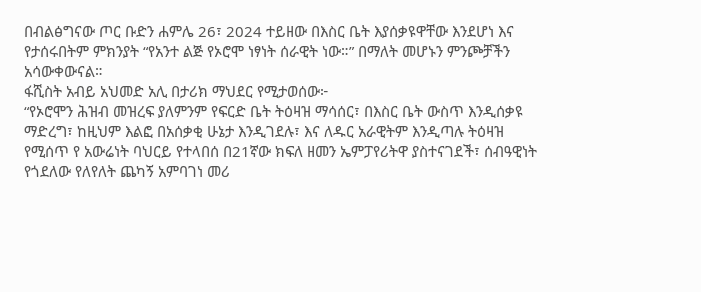በብልፅግናው ጦር ቡድን ሐምሌ 26፣ 2024 ተይዘው በእስር ቤት እያሰቃዩዋቸው እንደሆነ እና የታሰሩበትም ምክንያት “የአንተ ልጅ የኦሮሞ ነፃነት ሰራዊት ነው።” በማለት መሆኑን ምንጮቻችን አሳውቀውናል።
ፋሺስት አብይ አህመድ አሊ በታሪክ ማህደር የሚታወሰው፦
“የኦሮሞን ሕዝብ መዝረፍ ያለምንም የፍርድ ቤት ትዕዛዝ ማሳሰር፣ በእስር ቤት ውስጥ እንዲሰቃዩ ማድረግ፣ ከዚህም እልፎ በአሰቃቂ ሁኔታ እንዲገደሉ፣ እና ለዱር አራዊትም እንዲጣሉ ትዕዛዝ የሚሰጥ የ አውሬነት ባህርይ የተላበሰ በ21ኛው ክፍለ ዘመን ኤምፓየሪትዋ ያስተናገደች፣ ሰብዓዊነት የጎደለው የለየለት ጨካኝ አምባገነ መሪ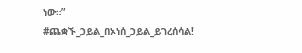ነው።”
#ጨቋኙ_ኃይል_በኦነሰ_ኃይል_ይገረሰሳል!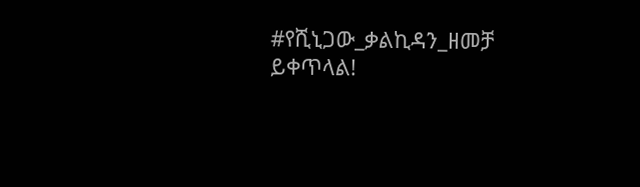#የሺኒጋው_ቃልኪዳን_ዘመቻ ይቀጥላል!